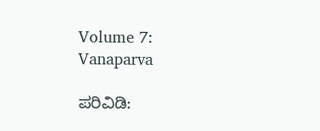Volume 7: Vanaparva

ಪರಿವಿಡಿ: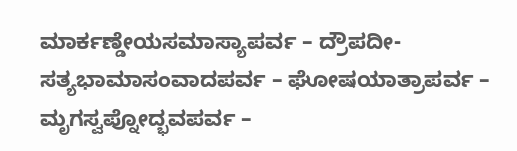ಮಾರ್ಕಣ್ಡೇಯಸಮಾಸ್ಯಾಪರ್ವ – ದ್ರೌಪದೀ-ಸತ್ಯಭಾಮಾಸಂವಾದಪರ್ವ – ಘೋಷಯಾತ್ರಾಪರ್ವ – ಮೃಗಸ್ವಪ್ನೋದ್ಭವಪರ್ವ –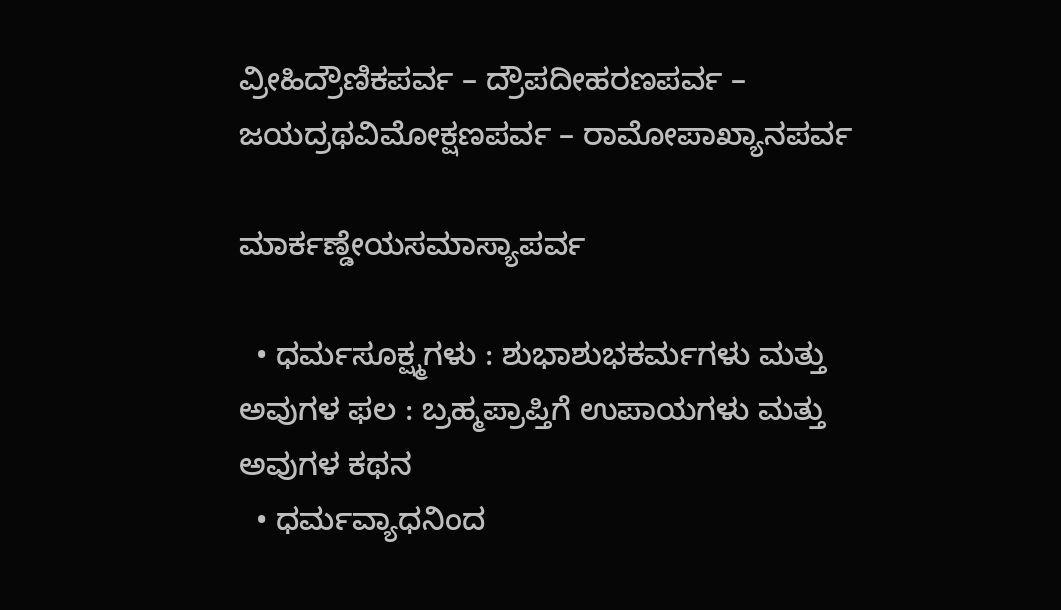ವ್ರೀಹಿದ್ರೌಣಿಕಪರ್ವ – ದ್ರೌಪದೀಹರಣಪರ್ವ – ಜಯದ್ರಥವಿಮೋಕ್ಷಣಪರ್ವ – ರಾಮೋಪಾಖ್ಯಾನಪರ್ವ

ಮಾರ್ಕಣ್ಡೇಯಸಮಾಸ್ಯಾಪರ್ವ

  • ಧರ್ಮಸೂಕ್ಷ್ಮಗಳು : ಶುಭಾಶುಭಕರ್ಮಗಳು ಮತ್ತು ಅವುಗಳ ಫಲ : ಬ್ರಹ್ಮಪ್ರಾಪ್ತಿಗೆ ಉಪಾಯಗಳು ಮತ್ತು ಅವುಗಳ ಕಥನ
  • ಧರ್ಮವ್ಯಾಧನಿಂದ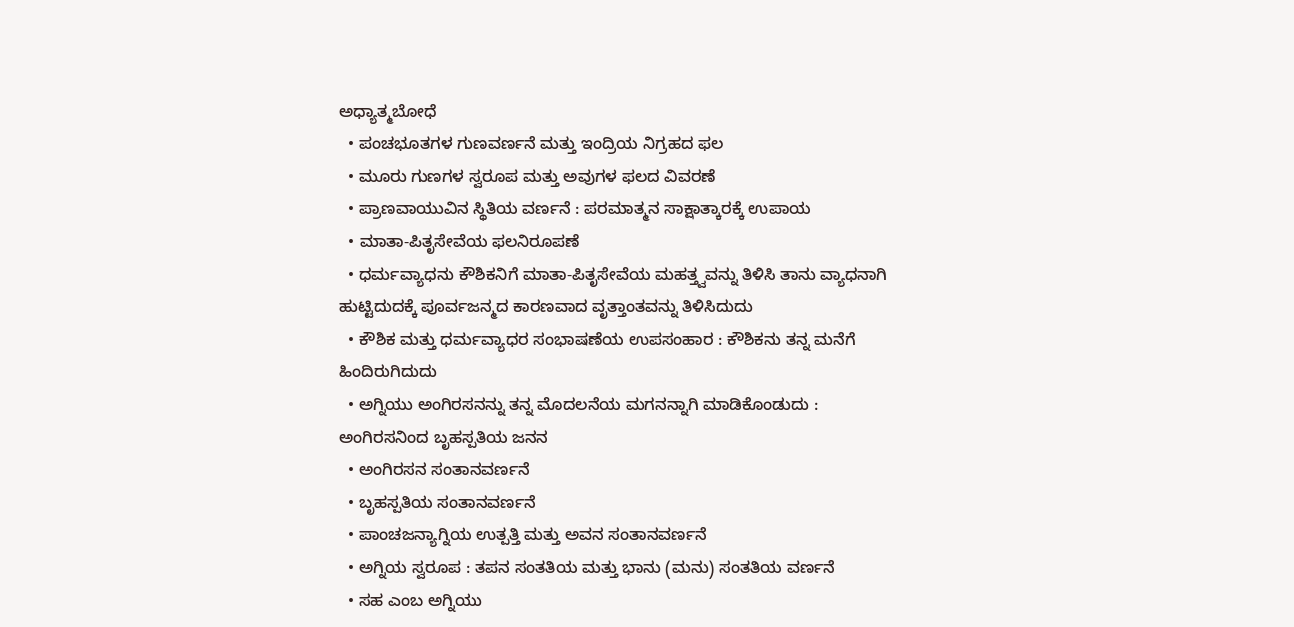ಅಧ್ಯಾತ್ಮಬೋಧೆ
  • ಪಂಚಭೂತಗಳ ಗುಣವರ್ಣನೆ ಮತ್ತು ಇಂದ್ರಿಯ ನಿಗ್ರಹದ ಫಲ
  • ಮೂರು ಗುಣಗಳ ಸ್ವರೂಪ ಮತ್ತು ಅವುಗಳ ಫಲದ ವಿವರಣೆ
  • ಪ್ರಾಣವಾಯುವಿನ ಸ್ಥಿತಿಯ ವರ್ಣನೆ : ಪರಮಾತ್ಮನ ಸಾಕ್ಷಾತ್ಕಾರಕ್ಕೆ ಉಪಾಯ
  • ಮಾತಾ-ಪಿತೃಸೇವೆಯ ಫಲನಿರೂಪಣೆ
  • ಧರ್ಮವ್ಯಾಧನು ಕೌಶಿಕನಿಗೆ ಮಾತಾ-ಪಿತೃಸೇವೆಯ ಮಹತ್ತ್ವವನ್ನು ತಿಳಿಸಿ ತಾನು ವ್ಯಾಧನಾಗಿ ಹುಟ್ಟಿದುದಕ್ಕೆ ಪೂರ್ವಜನ್ಮದ ಕಾರಣವಾದ ವೃತ್ತಾಂತವನ್ನು ತಿಳಿಸಿದುದು
  • ಕೌಶಿಕ ಮತ್ತು ಧರ್ಮವ್ಯಾಧರ ಸಂಭಾಷಣೆಯ ಉಪಸಂಹಾರ : ಕೌಶಿಕನು ತನ್ನ ಮನೆಗೆ ಹಿಂದಿರುಗಿದುದು
  • ಅಗ್ನಿಯು ಅಂಗಿರಸನನ್ನು ತನ್ನ ಮೊದಲನೆಯ ಮಗನನ್ನಾಗಿ ಮಾಡಿಕೊಂಡುದು : ಅಂಗಿರಸನಿಂದ ಬೃಹಸ್ಪತಿಯ ಜನನ
  • ಅಂಗಿರಸನ ಸಂತಾನವರ್ಣನೆ
  • ಬೃಹಸ್ಪತಿಯ ಸಂತಾನವರ್ಣನೆ
  • ಪಾಂಚಜನ್ಯಾಗ್ನಿಯ ಉತ್ಪತ್ತಿ ಮತ್ತು ಅವನ ಸಂತಾನವರ್ಣನೆ
  • ಅಗ್ನಿಯ ಸ್ವರೂಪ : ತಪನ ಸಂತತಿಯ ಮತ್ತು ಭಾನು (ಮನು) ಸಂತತಿಯ ವರ್ಣನೆ
  • ಸಹ ಎಂಬ ಅಗ್ನಿಯು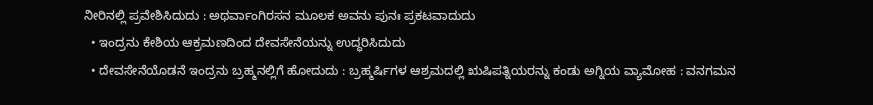ನೀರಿನಲ್ಲಿ ಪ್ರವೇಶಿಸಿದುದು : ಅಥರ್ವಾಂಗಿರಸನ ಮೂಲಕ ಅವನು ಪುನಃ ಪ್ರಕಟವಾದುದು
  • ಇಂದ್ರನು ಕೇಶಿಯ ಆಕ್ರಮಣದಿಂದ ದೇವಸೇನೆಯನ್ನು ಉದ್ಧರಿಸಿದುದು
  • ದೇವಸೇನೆಯೊಡನೆ ಇಂದ್ರನು ಬ್ರಹ್ಮನಲ್ಲಿಗೆ ಹೋದುದು : ಬ್ರಹ್ಮರ್ಷಿಗಳ ಆಶ್ರಮದಲ್ಲಿ ಋಷಿಪತ್ನಿಯರನ್ನು ಕಂಡು ಅಗ್ನಿಯ ವ್ಯಾಮೋಹ : ವನಗಮನ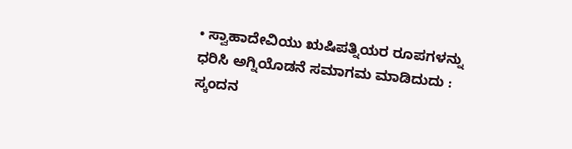• ಸ್ವಾಹಾದೇವಿಯು ಋಷಿಪತ್ನಿಯರ ರೂಪಗಳನ್ನು ಧರಿಸಿ ಅಗ್ನಿಯೊಡನೆ ಸಮಾಗಮ ಮಾಡಿದುದು : ಸ್ಕಂದನ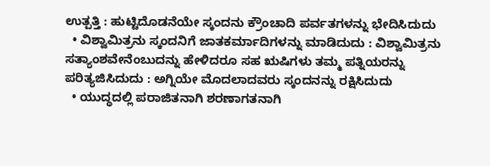ಉತ್ಪತ್ತಿ : ಹುಟ್ಟಿದೊಡನೆಯೇ ಸ್ಕಂದನು ಕ್ರೌಂಚಾದಿ ಪರ್ವತಗಳನ್ನು ಭೇದಿಸಿದುದು
  • ವಿಶ್ವಾಮಿತ್ರನು ಸ್ಕಂದನಿಗೆ ಜಾತಕರ್ಮಾದಿಗಳನ್ನು ಮಾಡಿದುದು : ವಿಶ್ವಾಮಿತ್ರನು ಸತ್ಯಾಂಶವೇನೆಂಬುದನ್ನು ಹೇಳಿದರೂ ಸಹ ಋಷಿಗಳು ತಮ್ಮ ಪತ್ನಿಯರನ್ನು ಪರಿತ್ಯಜಿಸಿದುದು : ಅಗ್ನಿಯೇ ಮೊದಲಾದವರು ಸ್ಕಂದನನ್ನು ರಕ್ಷಿಸಿದುದು
  • ಯುದ್ಧದಲ್ಲಿ ಪರಾಜಿತನಾಗಿ ಶರಣಾಗತನಾಗಿ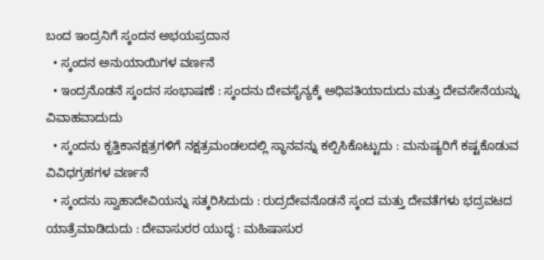ಬಂದ ಇಂದ್ರನಿಗೆ ಸ್ಕಂದನ ಅಭಯಪ್ರದಾನ
  • ಸ್ಕಂದನ ಅನುಯಾಯಿಗಳ ವರ್ಣನೆ
  • ಇಂದ್ರನೊಡನೆ ಸ್ಕಂದನ ಸಂಭಾಷಣೆ : ಸ್ಕಂದನು ದೇವಸೈನ್ಯಕ್ಕೆ ಅಧಿಪತಿಯಾದುದು ಮತ್ತು ದೇವಸೇನೆಯನ್ನು ವಿವಾಹವಾದುದು
  • ಸ್ಕಂದನು ಕೃತ್ತಿಕಾನಕ್ಷತ್ರಗಳಿಗೆ ನಕ್ಷತ್ರಮಂಡಲದಲ್ಲಿ ಸ್ಥಾನವನ್ನು ಕಲ್ಪಿಸಿಕೊಟ್ಟುದು : ಮನುಷ್ಯರಿಗೆ ಕಷ್ಟಕೊಡುವ ವಿವಿಧಗ್ರಹಗಳ ವರ್ಣನೆ
  • ಸ್ಕಂದನು ಸ್ವಾಹಾದೇವಿಯನ್ನು ಸತ್ಕರಿಸಿದುದು : ರುದ್ರದೇವನೊಡನೆ ಸ್ಕಂದ ಮತ್ತು ದೇವತೆಗಳು ಭದ್ರವಟದ ಯಾತ್ರೆಮಾಡಿದುದು : ದೇವಾಸುರರ ಯುದ್ಧ : ಮಹಿಷಾಸುರ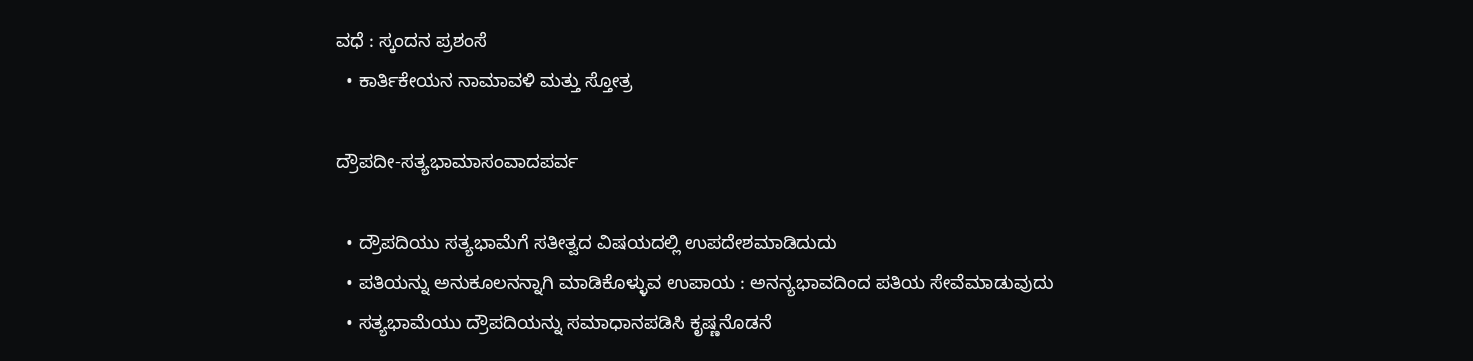ವಧೆ : ಸ್ಕಂದನ ಪ್ರಶಂಸೆ
  • ಕಾರ್ತಿಕೇಯನ ನಾಮಾವಳಿ ಮತ್ತು ಸ್ತೋತ್ರ

ದ್ರೌಪದೀ-ಸತ್ಯಭಾಮಾಸಂವಾದಪರ್ವ

  • ದ್ರೌಪದಿಯು ಸತ್ಯಭಾಮೆಗೆ ಸತೀತ್ವದ ವಿಷಯದಲ್ಲಿ ಉಪದೇಶಮಾಡಿದುದು
  • ಪತಿಯನ್ನು ಅನುಕೂಲನನ್ನಾಗಿ ಮಾಡಿಕೊಳ್ಳುವ ಉಪಾಯ : ಅನನ್ಯಭಾವದಿಂದ ಪತಿಯ ಸೇವೆಮಾಡುವುದು
  • ಸತ್ಯಭಾಮೆಯು ದ್ರೌಪದಿಯನ್ನು ಸಮಾಧಾನಪಡಿಸಿ ಕೃಷ್ಣನೊಡನೆ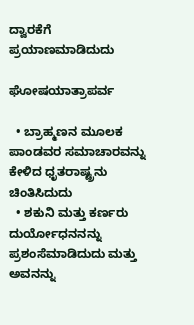ದ್ವಾರಕೆಗೆ ಪ್ರಯಾಣಮಾಡಿದುದು

ಘೋಷಯಾತ್ರಾಪರ್ವ

  • ಬ್ರಾಹ್ಮಣನ ಮೂಲಕ ಪಾಂಡವರ ಸಮಾಚಾರವನ್ನು ಕೇಳಿದ ಧೃತರಾಷ್ಟ್ರನು ಚಿಂತಿಸಿದುದು
  • ಶಕುನಿ ಮತ್ತು ಕರ್ಣರು ದುರ್ಯೋಧನನನ್ನು ಪ್ರಶಂಸೆಮಾಡಿದುದು ಮತ್ತು ಅವನನ್ನು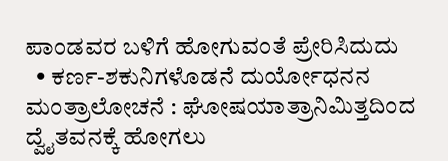ಪಾಂಡವರ ಬಳಿಗೆ ಹೋಗುವಂತೆ ಪ್ರೇರಿಸಿದುದು
  • ಕರ್ಣ-ಶಕುನಿಗಳೊಡನೆ ದುರ್ಯೋಧನನ ಮಂತ್ರಾಲೋಚನೆ : ಘೋಷಯಾತ್ರಾನಿಮಿತ್ತದಿಂದ ದ್ವೈತವನಕ್ಕೆ ಹೋಗಲು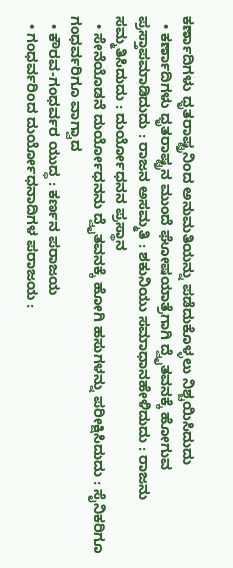ಕರ್ಣಾದಿಗಳು ಧೃತರಾಷ್ಟ್ರನಿಂದ ಅನುಮತಿಯನ್ನು ಪಡೆದುಕೊಳ್ಳಲು ನಿಶ್ಚಯಿಸಿದುದು
  • ಕರ್ಣಾದಿಗಳು ಧೃತರಾಷ್ಟ್ರನ ಮುಂದೆ ಘೋಷಯಾತ್ರೆಗಾಗಿ ದ್ವೈತವನಕ್ಕೆ ಹೋಗುವ ಪ್ರಸ್ತಾಪಮಾಡಿದುದು : ರಾಜನ ಅಸಮ್ಮತಿ : ಶಕುನಿಯು ಸಮಾಧಾನಹೇಳಿದುದು : ರಾಜನು ಸಮ್ಮತಿಸಿದುದು : ದುರ್ಯೋಧನನ ಪ್ರಸ್ಥಾನ
  • ಸೇನೆಯೊಡನೆ ದುರ್ಯೋಧನನು ದ್ವೈತವನಕ್ಕೆ ಹೋಗಿ ಹಸುಗಳನ್ನು ಪರೀಕ್ಷಿಸಿದುದು : ಸೈನಿಕರಿಗೂ ಗಂಧರ್ವರಿಗೂ ವಾಗ್ವಾದ
  • ಕೌರವ-ಗಂಧರ್ವರ ಯುದ್ಧ : ಕರ್ಣನ ಪರಾಜಯ
  • ಗಂಧರ್ವರಿಂದ ದುರ್ಯೋಧನಾದಿಗಳ ಪರಾಜಯ :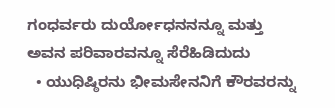ಗಂಧರ್ವರು ದುರ್ಯೋಧನನನ್ನೂ ಮತ್ತು ಅವನ ಪರಿವಾರವನ್ನೂ ಸೆರೆಹಿಡಿದುದು
  • ಯುಧಿಷ್ಠಿರನು ಭೀಮಸೇನನಿಗೆ ಕೌರವರನ್ನು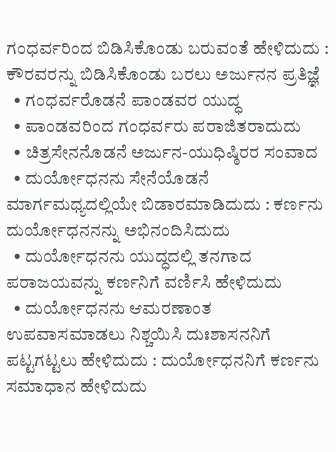ಗಂಧರ್ವರಿಂದ ಬಿಡಿಸಿಕೊಂಡು ಬರುವಂತೆ ಹೇಳಿದುದು : ಕೌರವರನ್ನು ಬಿಡಿಸಿಕೊಂಡು ಬರಲು ಅರ್ಜುನನ ಪ್ರತಿಜ್ಞೆ
  • ಗಂಧರ್ವರೊಡನೆ ಪಾಂಡವರ ಯುದ್ಧ
  • ಪಾಂಡವರಿಂದ ಗಂಧರ್ವರು ಪರಾಜಿತರಾದುದು
  • ಚಿತ್ರಸೇನನೊಡನೆ ಅರ್ಜುನ-ಯುಧಿಷ್ಠಿರರ ಸಂವಾದ
  • ದುರ್ಯೋಧನನು ಸೇನೆಯೊಡನೆ ಮಾರ್ಗಮಧ್ಯದಲ್ಲಿಯೇ ಬಿಡಾರಮಾಡಿದುದು : ಕರ್ಣನು ದುರ್ಯೋಧನನನ್ನು ಅಭಿನಂದಿಸಿದುದು
  • ದುರ್ಯೋಧನನು ಯುದ್ಧದಲ್ಲಿ ತನಗಾದ ಪರಾಜಯವನ್ನು ಕರ್ಣನಿಗೆ ವರ್ಣಿಸಿ ಹೇಳಿದುದು
  • ದುರ್ಯೋಧನನು ಆಮರಣಾಂತ ಉಪವಾಸಮಾಡಲು ನಿಶ್ಚಯಿಸಿ ದುಃಶಾಸನನಿಗೆ ಪಟ್ಟಗಟ್ಟಲು ಹೇಳಿದುದು : ದುರ್ಯೋಧನನಿಗೆ ಕರ್ಣನು ಸಮಾಧಾನ ಹೇಳಿದುದು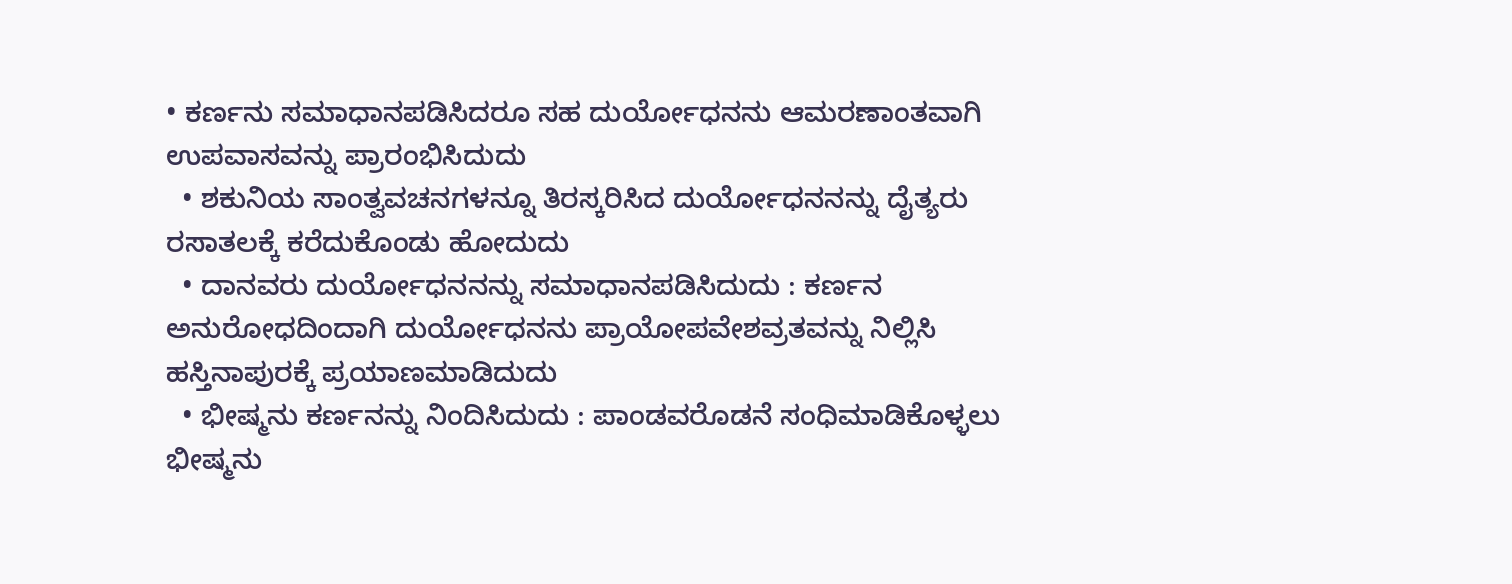• ಕರ್ಣನು ಸಮಾಧಾನಪಡಿಸಿದರೂ ಸಹ ದುರ್ಯೋಧನನು ಆಮರಣಾಂತವಾಗಿ ಉಪವಾಸವನ್ನು ಪ್ರಾರಂಭಿಸಿದುದು
  • ಶಕುನಿಯ ಸಾಂತ್ವವಚನಗಳನ್ನೂ ತಿರಸ್ಕರಿಸಿದ ದುರ್ಯೋಧನನನ್ನು ದೈತ್ಯರು ರಸಾತಲಕ್ಕೆ ಕರೆದುಕೊಂಡು ಹೋದುದು
  • ದಾನವರು ದುರ್ಯೋಧನನನ್ನು ಸಮಾಧಾನಪಡಿಸಿದುದು : ಕರ್ಣನ ಅನುರೋಧದಿಂದಾಗಿ ದುರ್ಯೋಧನನು ಪ್ರಾಯೋಪವೇಶವ್ರತವನ್ನು ನಿಲ್ಲಿಸಿ ಹಸ್ತಿನಾಪುರಕ್ಕೆ ಪ್ರಯಾಣಮಾಡಿದುದು
  • ಭೀಷ್ಮನು ಕರ್ಣನನ್ನು ನಿಂದಿಸಿದುದು : ಪಾಂಡವರೊಡನೆ ಸಂಧಿಮಾಡಿಕೊಳ್ಳಲು ಭೀಷ್ಮನು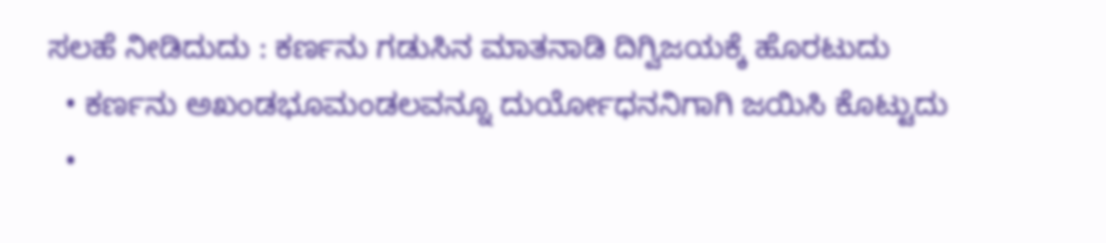ಸಲಹೆ ನೀಡಿದುದು : ಕರ್ಣನು ಗಡುಸಿನ ಮಾತನಾಡಿ ದಿಗ್ವಿಜಯಕ್ಕೆ ಹೊರಟುದು
  • ಕರ್ಣನು ಅಖಂಡಭೂಮಂಡಲವನ್ನೂ ದುರ್ಯೋಧನನಿಗಾಗಿ ಜಯಿಸಿ ಕೊಟ್ಟುದು
  •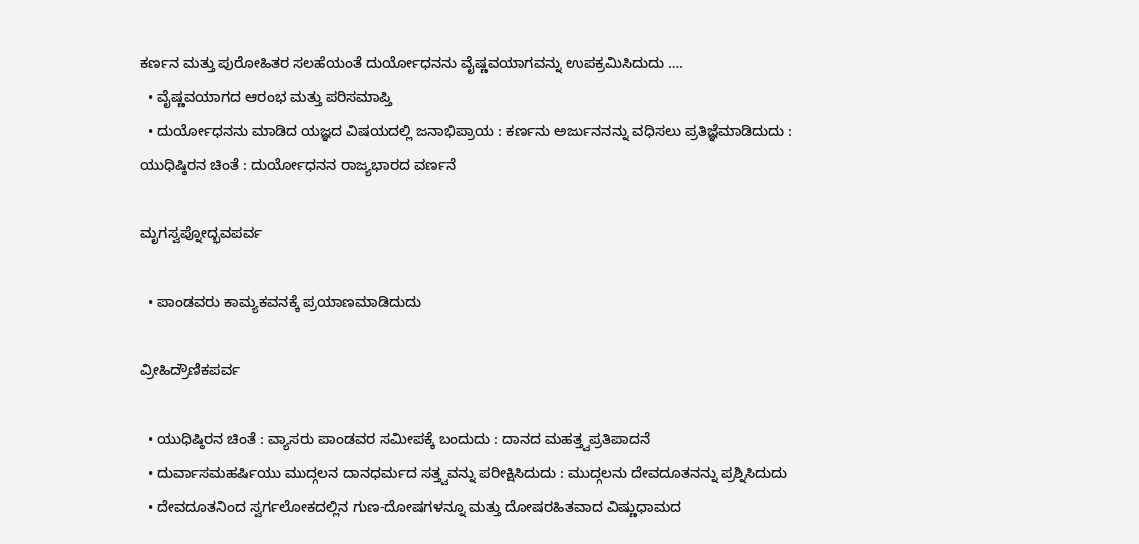ಕರ್ಣನ ಮತ್ತು ಪುರೋಹಿತರ ಸಲಹೆಯಂತೆ ದುರ್ಯೋಧನನು ವೈಷ್ಣವಯಾಗವನ್ನು ಉಪಕ್ರಮಿಸಿದುದು ….
  • ವೈಷ್ಣವಯಾಗದ ಆರಂಭ ಮತ್ತು ಪರಿಸಮಾಪ್ತಿ
  • ದುರ್ಯೋಧನನು ಮಾಡಿದ ಯಜ್ಞದ ವಿಷಯದಲ್ಲಿ ಜನಾಭಿಪ್ರಾಯ : ಕರ್ಣನು ಅರ್ಜುನನನ್ನು ವಧಿಸಲು ಪ್ರತಿಜ್ಞೆಮಾಡಿದುದು : ಯುಧಿಷ್ಠಿರನ ಚಿಂತೆ : ದುರ್ಯೋಧನನ ರಾಜ್ಯಭಾರದ ವರ್ಣನೆ

ಮೃಗಸ್ವಪ್ನೋದ್ಭವಪರ್ವ

  • ಪಾಂಡವರು ಕಾಮ್ಯಕವನಕ್ಕೆ ಪ್ರಯಾಣಮಾಡಿದುದು

ವ್ರೀಹಿದ್ರೌಣಿಕಪರ್ವ

  • ಯುಧಿಷ್ಠಿರನ ಚಿಂತೆ : ವ್ಯಾಸರು ಪಾಂಡವರ ಸಮೀಪಕ್ಕೆ ಬಂದುದು : ದಾನದ ಮಹತ್ತ್ವಪ್ರತಿಪಾದನೆ
  • ದುರ್ವಾಸಮಹರ್ಷಿಯು ಮುದ್ಗಲನ ದಾನಧರ್ಮದ ಸತ್ತ್ವವನ್ನು ಪರೀಕ್ಷಿಸಿದುದು : ಮುದ್ಗಲನು ದೇವದೂತನನ್ನು ಪ್ರಶ್ನಿಸಿದುದು
  • ದೇವದೂತನಿಂದ ಸ್ವರ್ಗಲೋಕದಲ್ಲಿನ ಗುಣ-ದೋಷಗಳನ್ನೂ ಮತ್ತು ದೋಷರಹಿತವಾದ ವಿಷ್ಣುಧಾಮದ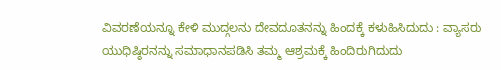ವಿವರಣೆಯನ್ನೂ ಕೇಳಿ ಮುದ್ಗಲನು ದೇವದೂತನನ್ನು ಹಿಂದಕ್ಕೆ ಕಳುಹಿಸಿದುದು : ವ್ಯಾಸರು ಯುಧಿಷ್ಠಿರನನ್ನು ಸಮಾಧಾನಪಡಿಸಿ ತಮ್ಮ ಆಶ್ರಮಕ್ಕೆ ಹಿಂದಿರುಗಿದುದು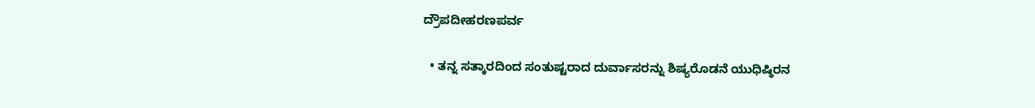ದ್ರೌಪದೀಹರಣಪರ್ವ

  • ತನ್ನ ಸತ್ಕಾರದಿಂದ ಸಂತುಷ್ಟರಾದ ದುರ್ವಾಸರನ್ನು ಶಿಷ್ಯರೊಡನೆ ಯುಧಿಷ್ಠಿರನ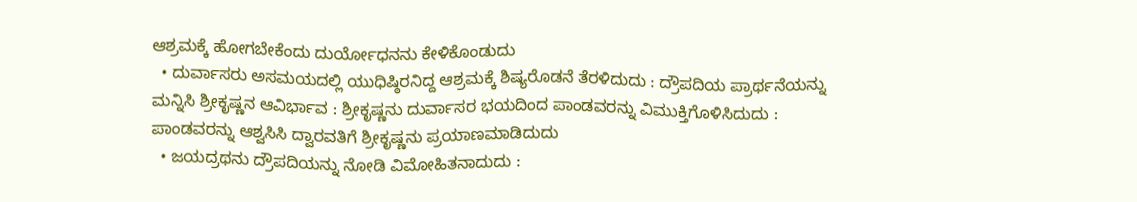ಆಶ್ರಮಕ್ಕೆ ಹೋಗಬೇಕೆಂದು ದುರ್ಯೋಧನನು ಕೇಳಿಕೊಂಡುದು
  • ದುರ್ವಾಸರು ಅಸಮಯದಲ್ಲಿ ಯುಧಿಷ್ಠಿರನಿದ್ದ ಆಶ್ರಮಕ್ಕೆ ಶಿಷ್ಯರೊಡನೆ ತೆರಳಿದುದು : ದ್ರೌಪದಿಯ ಪ್ರಾರ್ಥನೆಯನ್ನು ಮನ್ನಿಸಿ ಶ್ರೀಕೃಷ್ಣನ ಆವಿರ್ಭಾವ : ಶ್ರೀಕೃಷ್ಣನು ದುರ್ವಾಸರ ಭಯದಿಂದ ಪಾಂಡವರನ್ನು ವಿಮುಕ್ತಿಗೊಳಿಸಿದುದು : ಪಾಂಡವರನ್ನು ಆಶ್ವಸಿಸಿ ದ್ವಾರವತಿಗೆ ಶ್ರೀಕೃಷ್ಣನು ಪ್ರಯಾಣಮಾಡಿದುದು
  • ಜಯದ್ರಥನು ದ್ರೌಪದಿಯನ್ನು ನೋಡಿ ವಿಮೋಹಿತನಾದುದು :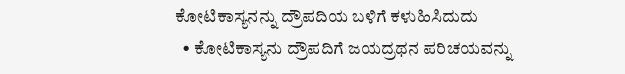ಕೋಟಿಕಾಸ್ಯನನ್ನು ದ್ರೌಪದಿಯ ಬಳಿಗೆ ಕಳುಹಿಸಿದುದು
  • ಕೋಟಿಕಾಸ್ಯನು ದ್ರೌಪದಿಗೆ ಜಯದ್ರಥನ ಪರಿಚಯವನ್ನು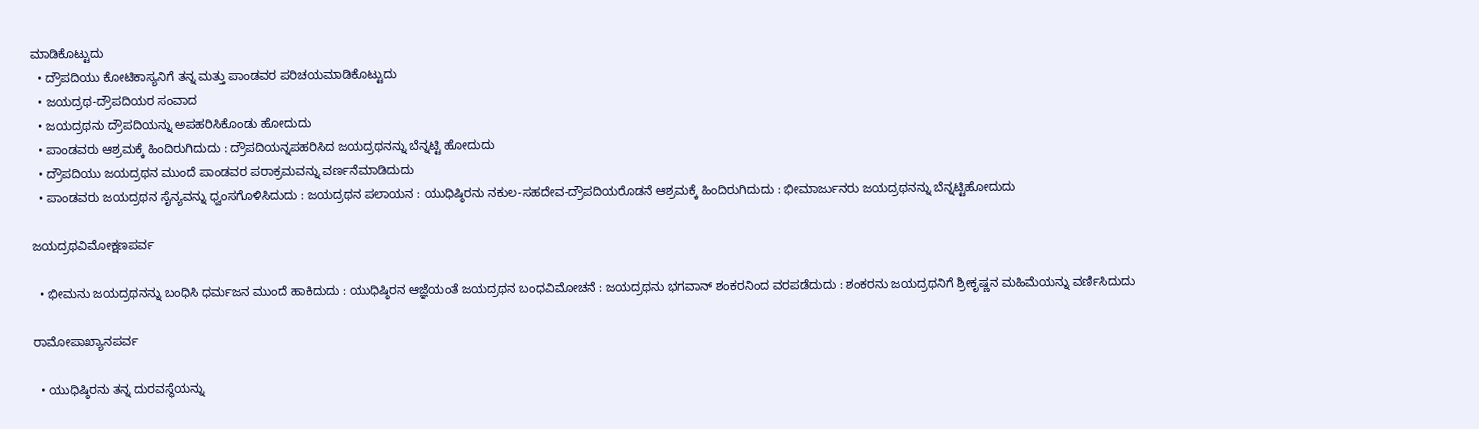ಮಾಡಿಕೊಟ್ಟುದು
  • ದ್ರೌಪದಿಯು ಕೋಟಿಕಾಸ್ಯನಿಗೆ ತನ್ನ ಮತ್ತು ಪಾಂಡವರ ಪರಿಚಯಮಾಡಿಕೊಟ್ಟುದು
  • ಜಯದ್ರಥ-ದ್ರೌಪದಿಯರ ಸಂವಾದ
  • ಜಯದ್ರಥನು ದ್ರೌಪದಿಯನ್ನು ಅಪಹರಿಸಿಕೊಂಡು ಹೋದುದು
  • ಪಾಂಡವರು ಆಶ್ರಮಕ್ಕೆ ಹಿಂದಿರುಗಿದುದು : ದ್ರೌಪದಿಯನ್ನಪಹರಿಸಿದ ಜಯದ್ರಥನನ್ನು ಬೆನ್ನಟ್ಟಿ ಹೋದುದು
  • ದ್ರೌಪದಿಯು ಜಯದ್ರಥನ ಮುಂದೆ ಪಾಂಡವರ ಪರಾಕ್ರಮವನ್ನು ವರ್ಣನೆಮಾಡಿದುದು
  • ಪಾಂಡವರು ಜಯದ್ರಥನ ಸೈನ್ಯವನ್ನು ಧ್ವಂಸಗೊಳಿಸಿದುದು : ಜಯದ್ರಥನ ಪಲಾಯನ : ಯುಧಿಷ್ಠಿರನು ನಕುಲ-ಸಹದೇವ-ದ್ರೌಪದಿಯರೊಡನೆ ಆಶ್ರಮಕ್ಕೆ ಹಿಂದಿರುಗಿದುದು : ಭೀಮಾರ್ಜುನರು ಜಯದ್ರಥನನ್ನು ಬೆನ್ನಟ್ಟಿಹೋದುದು

ಜಯದ್ರಥವಿಮೋಕ್ಷಣಪರ್ವ

  • ಭೀಮನು ಜಯದ್ರಥನನ್ನು ಬಂಧಿಸಿ ಧರ್ಮಜನ ಮುಂದೆ ಹಾಕಿದುದು : ಯುಧಿಷ್ಠಿರನ ಆಜ್ಞೆಯಂತೆ ಜಯದ್ರಥನ ಬಂಧವಿಮೋಚನೆ : ಜಯದ್ರಥನು ಭಗವಾನ್‍ ಶಂಕರನಿಂದ ವರಪಡೆದುದು : ಶಂಕರನು ಜಯದ್ರಥನಿಗೆ ಶ್ರೀಕೃಷ್ಣನ ಮಹಿಮೆಯನ್ನು ವರ್ಣಿಸಿದುದು

ರಾಮೋಪಾಖ್ಯಾನಪರ್ವ

  • ಯುಧಿಷ್ಠಿರನು ತನ್ನ ದುರವಸ್ಥೆಯನ್ನು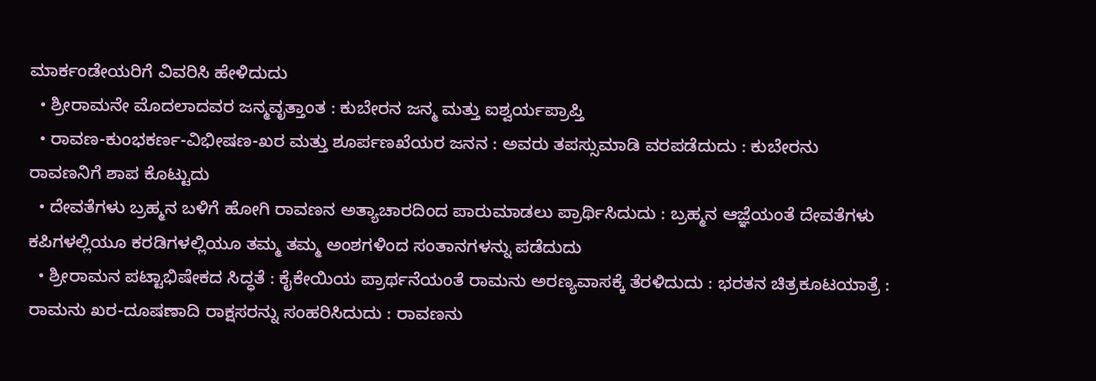ಮಾರ್ಕಂಡೇಯರಿಗೆ ವಿವರಿಸಿ ಹೇಳಿದುದು
  • ಶ್ರೀರಾಮನೇ ಮೊದಲಾದವರ ಜನ್ಮವೃತ್ತಾಂತ : ಕುಬೇರನ ಜನ್ಮ ಮತ್ತು ಐಶ್ವರ್ಯಪ್ರಾಪ್ತಿ
  • ರಾವಣ-ಕುಂಭಕರ್ಣ-ವಿಭೀಷಣ-ಖರ ಮತ್ತು ಶೂರ್ಪಣಖೆಯರ ಜನನ : ಅವರು ತಪಸ್ಸುಮಾಡಿ ವರಪಡೆದುದು : ಕುಬೇರನು ರಾವಣನಿಗೆ ಶಾಪ ಕೊಟ್ಟುದು
  • ದೇವತೆಗಳು ಬ್ರಹ್ಮನ ಬಳಿಗೆ ಹೋಗಿ ರಾವಣನ ಅತ್ಯಾಚಾರದಿಂದ ಪಾರುಮಾಡಲು ಪ್ರಾರ್ಥಿಸಿದುದು : ಬ್ರಹ್ಮನ ಆಜ್ಞೆಯಂತೆ ದೇವತೆಗಳು ಕಪಿಗಳಲ್ಲಿಯೂ ಕರಡಿಗಳಲ್ಲಿಯೂ ತಮ್ಮ ತಮ್ಮ ಅಂಶಗಳಿಂದ ಸಂತಾನಗಳನ್ನು ಪಡೆದುದು
  • ಶ್ರೀರಾಮನ ಪಟ್ಟಾಭಿಷೇಕದ ಸಿದ್ಧತೆ : ಕೈಕೇಯಿಯ ಪ್ರಾರ್ಥನೆಯಂತೆ ರಾಮನು ಅರಣ್ಯವಾಸಕ್ಕೆ ತೆರಳಿದುದು : ಭರತನ ಚಿತ್ರಕೂಟಯಾತ್ರೆ : ರಾಮನು ಖರ-ದೂಷಣಾದಿ ರಾಕ್ಷಸರನ್ನು ಸಂಹರಿಸಿದುದು : ರಾವಣನು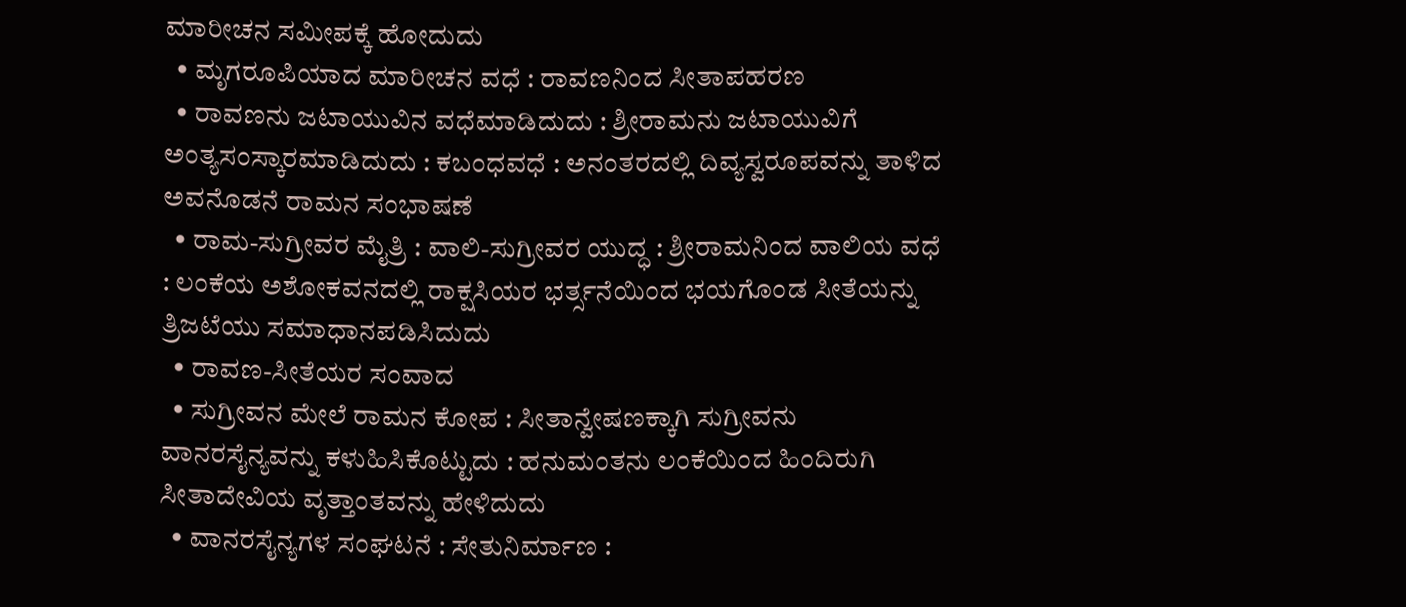ಮಾರೀಚನ ಸಮೀಪಕ್ಕೆ ಹೋದುದು
  • ಮೃಗರೂಪಿಯಾದ ಮಾರೀಚನ ವಧೆ : ರಾವಣನಿಂದ ಸೀತಾಪಹರಣ
  • ರಾವಣನು ಜಟಾಯುವಿನ ವಧೆಮಾಡಿದುದು : ಶ್ರೀರಾಮನು ಜಟಾಯುವಿಗೆ ಅಂತ್ಯಸಂಸ್ಕಾರಮಾಡಿದುದು : ಕಬಂಧವಧೆ : ಅನಂತರದಲ್ಲಿ ದಿವ್ಯಸ್ವರೂಪವನ್ನು ತಾಳಿದ ಅವನೊಡನೆ ರಾಮನ ಸಂಭಾಷಣೆ
  • ರಾಮ-ಸುಗ್ರೀವರ ಮೈತ್ರಿ : ವಾಲಿ-ಸುಗ್ರೀವರ ಯುದ್ಧ : ಶ್ರೀರಾಮನಿಂದ ವಾಲಿಯ ವಧೆ : ಲಂಕೆಯ ಅಶೋಕವನದಲ್ಲಿ ರಾಕ್ಷಸಿಯರ ಭರ್ತ್ಸನೆಯಿಂದ ಭಯಗೊಂಡ ಸೀತೆಯನ್ನು ತ್ರಿಜಟೆಯು ಸಮಾಧಾನಪಡಿಸಿದುದು
  • ರಾವಣ-ಸೀತೆಯರ ಸಂವಾದ
  • ಸುಗ್ರೀವನ ಮೇಲೆ ರಾಮನ ಕೋಪ : ಸೀತಾನ್ವೇಷಣಕ್ಕಾಗಿ ಸುಗ್ರೀವನು ವಾನರಸೈನ್ಯವನ್ನು ಕಳುಹಿಸಿಕೊಟ್ಟುದು : ಹನುಮಂತನು ಲಂಕೆಯಿಂದ ಹಿಂದಿರುಗಿ ಸೀತಾದೇವಿಯ ವೃತ್ತಾಂತವನ್ನು ಹೇಳಿದುದು
  • ವಾನರಸೈನ್ಯಗಳ ಸಂಘಟನೆ : ಸೇತುನಿರ್ಮಾಣ :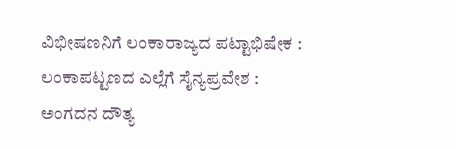ವಿಭೀಷಣನಿಗೆ ಲಂಕಾರಾಜ್ಯದ ಪಟ್ಟಾಭಿಷೇಕ : ಲಂಕಾಪಟ್ಟಣದ ಎಲ್ಲೆಗೆ ಸೈನ್ಯಪ್ರವೇಶ : ಅಂಗದನ ದೌತ್ಯ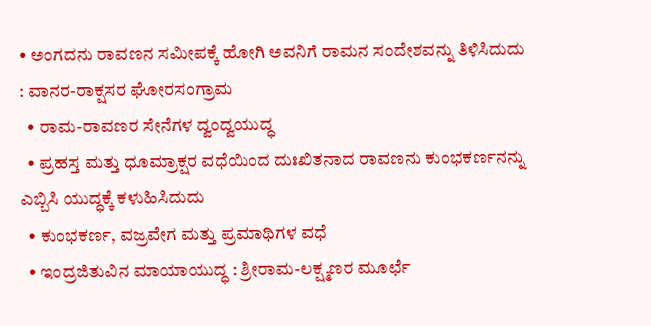• ಅಂಗದನು ರಾವಣನ ಸಮೀಪಕ್ಕೆ ಹೋಗಿ ಅವನಿಗೆ ರಾಮನ ಸಂದೇಶವನ್ನು ತಿಳಿಸಿದುದು : ವಾನರ-ರಾಕ್ಷಸರ ಘೋರಸಂಗ್ರಾಮ
  • ರಾಮ-ರಾವಣರ ಸೇನೆಗಳ ದ್ವಂದ್ವಯುದ್ಧ
  • ಪ್ರಹಸ್ತ ಮತ್ತು ಧೂಮ್ರಾಕ್ಷರ ವಧೆಯಿಂದ ದುಃಖಿತನಾದ ರಾವಣನು ಕುಂಭಕರ್ಣನನ್ನು ಎಬ್ಬಿಸಿ ಯುದ್ಧಕ್ಕೆ ಕಳುಹಿಸಿದುದು
  • ಕುಂಭಕರ್ಣ, ವಜ್ರವೇಗ ಮತ್ತು ಪ್ರಮಾಥಿಗಳ ವಧೆ
  • ಇಂದ್ರಜಿತುವಿನ ಮಾಯಾಯುದ್ಧ : ಶ್ರೀರಾಮ-ಲಕ್ಷ್ಮಣರ ಮೂರ್ಛೆ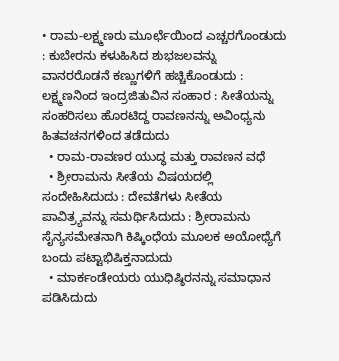• ರಾಮ-ಲಕ್ಷ್ಮಣರು ಮೂರ್ಛೆಯಿಂದ ಎಚ್ಚರಗೊಂಡುದು : ಕುಬೇರನು ಕಳುಹಿಸಿದ ಶುಭಜಲವನ್ನು ವಾನರರೊಡನೆ ಕಣ್ಣುಗಳಿಗೆ ಹಚ್ಚಿಕೊಂಡುದು : ಲಕ್ಷ್ಮಣನಿಂದ ಇಂದ್ರಜಿತುವಿನ ಸಂಹಾರ : ಸೀತೆಯನ್ನು ಸಂಹರಿಸಲು ಹೊರಟಿದ್ದ ರಾವಣನನ್ನು ಅವಿಂಧ್ಯನು ಹಿತವಚನಗಳಿಂದ ತಡೆದುದು
  • ರಾಮ-ರಾವಣರ ಯುದ್ಧ ಮತ್ತು ರಾವಣನ ವಧೆ
  • ಶ್ರೀರಾಮನು ಸೀತೆಯ ವಿಷಯದಲ್ಲಿ ಸಂದೇಹಿಸಿದುದು : ದೇವತೆಗಳು ಸೀತೆಯ ಪಾವಿತ್ರ್ಯವನ್ನು ಸಮರ್ಥಿಸಿದುದು : ಶ್ರೀರಾಮನು ಸೈನ್ಯಸಮೇತನಾಗಿ ಕಿಷ್ಕಿಂಧೆಯ ಮೂಲಕ ಅಯೋಧ್ಯೆಗೆ ಬಂದು ಪಟ್ಟಾಭಿಷಿಕ್ತನಾದುದು
  • ಮಾರ್ಕಂಡೇಯರು ಯುಧಿಷ್ಠಿರನನ್ನು ಸಮಾಧಾನ ಪಡಿಸಿದುದು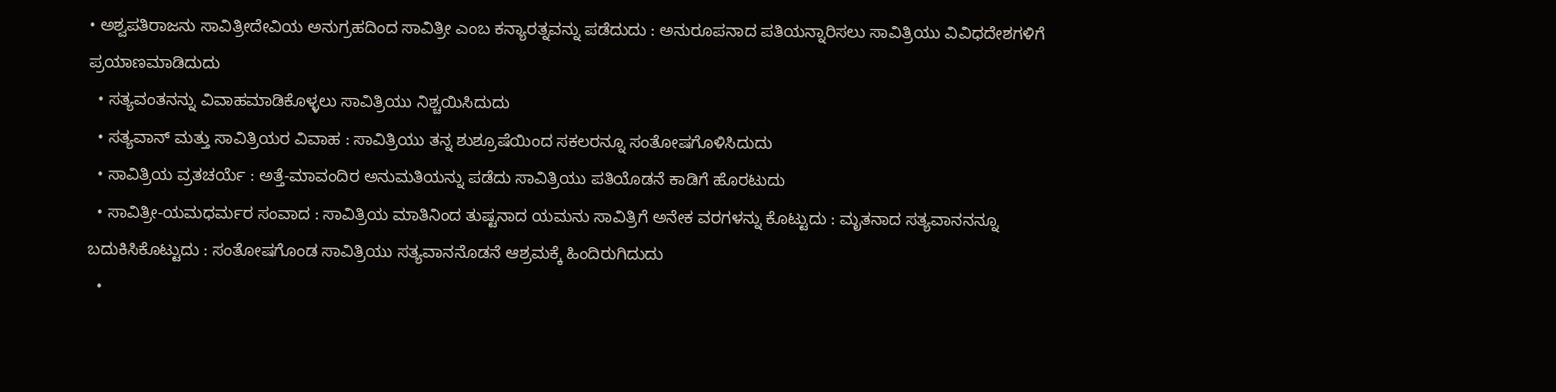• ಅಶ್ವಪತಿರಾಜನು ಸಾವಿತ್ರೀದೇವಿಯ ಅನುಗ್ರಹದಿಂದ ಸಾವಿತ್ರೀ ಎಂಬ ಕನ್ಯಾರತ್ನವನ್ನು ಪಡೆದುದು : ಅನುರೂಪನಾದ ಪತಿಯನ್ನಾರಿಸಲು ಸಾವಿತ್ರಿಯು ವಿವಿಧದೇಶಗಳಿಗೆ ಪ್ರಯಾಣಮಾಡಿದುದು
  • ಸತ್ಯವಂತನನ್ನು ವಿವಾಹಮಾಡಿಕೊಳ್ಳಲು ಸಾವಿತ್ರಿಯು ನಿಶ್ಚಯಿಸಿದುದು
  • ಸತ್ಯವಾನ್‍ ಮತ್ತು ಸಾವಿತ್ರಿಯರ ವಿವಾಹ : ಸಾವಿತ್ರಿಯು ತನ್ನ ಶುಶ್ರೂಷೆಯಿಂದ ಸಕಲರನ್ನೂ ಸಂತೋಷಗೊಳಿಸಿದುದು
  • ಸಾವಿತ್ರಿಯ ವ್ರತಚರ್ಯೆ : ಅತ್ತೆ-ಮಾವಂದಿರ ಅನುಮತಿಯನ್ನು ಪಡೆದು ಸಾವಿತ್ರಿಯು ಪತಿಯೊಡನೆ ಕಾಡಿಗೆ ಹೊರಟುದು
  • ಸಾವಿತ್ರೀ-ಯಮಧರ್ಮರ ಸಂವಾದ : ಸಾವಿತ್ರಿಯ ಮಾತಿನಿಂದ ತುಷ್ಟನಾದ ಯಮನು ಸಾವಿತ್ರಿಗೆ ಅನೇಕ ವರಗಳನ್ನು ಕೊಟ್ಟುದು : ಮೃತನಾದ ಸತ್ಯವಾನನನ್ನೂ ಬದುಕಿಸಿಕೊಟ್ಟುದು : ಸಂತೋಷಗೊಂಡ ಸಾವಿತ್ರಿಯು ಸತ್ಯವಾನನೊಡನೆ ಆಶ್ರಮಕ್ಕೆ ಹಿಂದಿರುಗಿದುದು
  •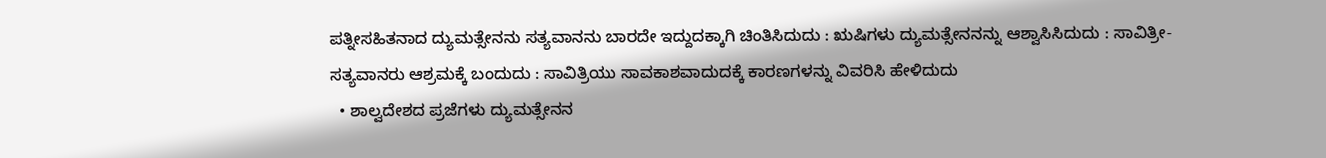ಪತ್ನೀಸಹಿತನಾದ ದ್ಯುಮತ್ಸೇನನು ಸತ್ಯವಾನನು ಬಾರದೇ ಇದ್ದುದಕ್ಕಾಗಿ ಚಿಂತಿಸಿದುದು : ಋಷಿಗಳು ದ್ಯುಮತ್ಸೇನನನ್ನು ಆಶ್ವಾಸಿಸಿದುದು : ಸಾವಿತ್ರೀ-ಸತ್ಯವಾನರು ಆಶ್ರಮಕ್ಕೆ ಬಂದುದು : ಸಾವಿತ್ರಿಯು ಸಾವಕಾಶವಾದುದಕ್ಕೆ ಕಾರಣಗಳನ್ನು ವಿವರಿಸಿ ಹೇಳಿದುದು
  • ಶಾಲ್ವದೇಶದ ಪ್ರಜೆಗಳು ದ್ಯುಮತ್ಸೇನನ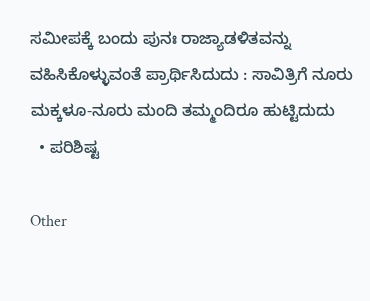ಸಮೀಪಕ್ಕೆ ಬಂದು ಪುನಃ ರಾಜ್ಯಾಡಳಿತವನ್ನು ವಹಿಸಿಕೊಳ್ಳುವಂತೆ ಪ್ರಾರ್ಥಿಸಿದುದು : ಸಾವಿತ್ರಿಗೆ ನೂರು ಮಕ್ಕಳೂ-ನೂರು ಮಂದಿ ತಮ್ಮಂದಿರೂ ಹುಟ್ಟಿದುದು
  • ಪರಿಶಿಷ್ಟ

Other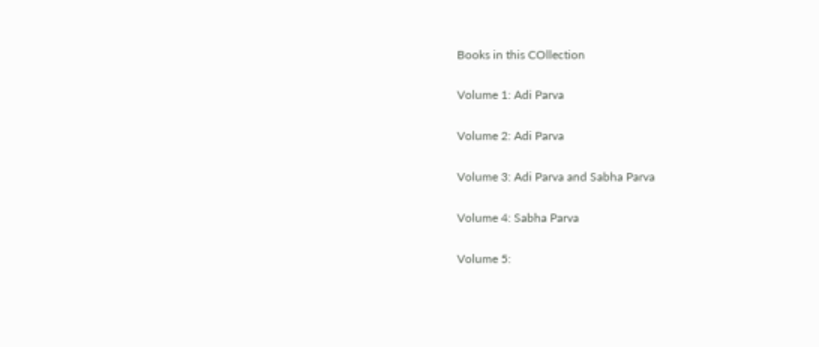Books in this COllection

Volume 1: Adi Parva

Volume 2: Adi Parva

Volume 3: Adi Parva and Sabha Parva

Volume 4: Sabha Parva

Volume 5: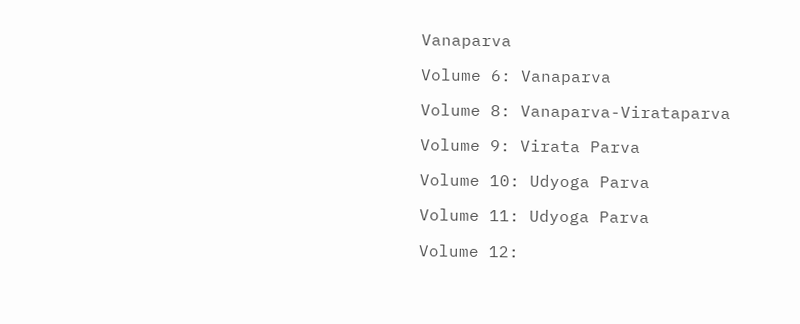Vanaparva

Volume 6: Vanaparva

Volume 8: Vanaparva-Virataparva

Volume 9: Virata Parva

Volume 10: Udyoga Parva

Volume 11: Udyoga Parva

Volume 12: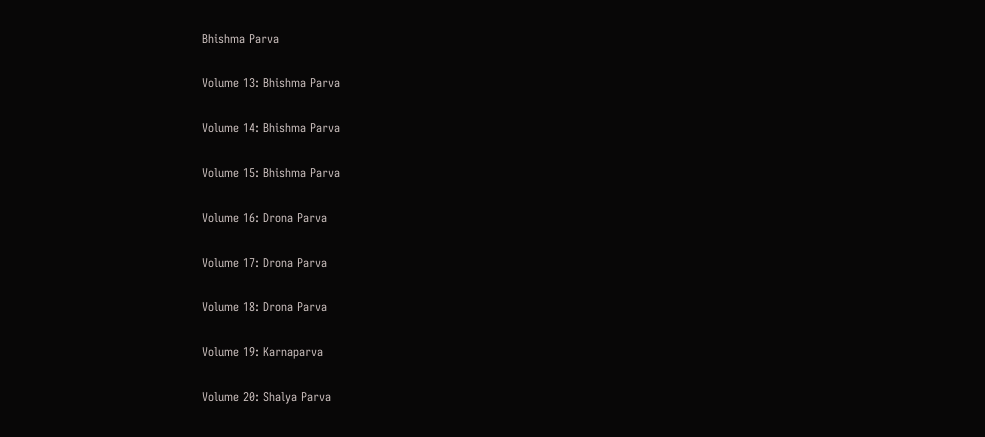Bhishma Parva

Volume 13: Bhishma Parva

Volume 14: Bhishma Parva

Volume 15: Bhishma Parva

Volume 16: Drona Parva

Volume 17: Drona Parva

Volume 18: Drona Parva

Volume 19: Karnaparva

Volume 20: Shalya Parva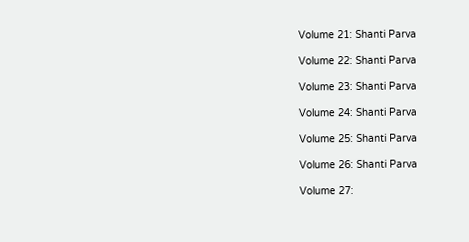Volume 21: Shanti Parva

Volume 22: Shanti Parva

Volume 23: Shanti Parva

Volume 24: Shanti Parva

Volume 25: Shanti Parva

Volume 26: Shanti Parva

Volume 27: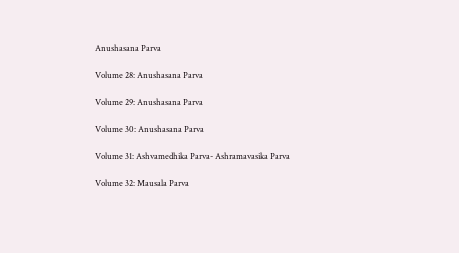Anushasana Parva

Volume 28: Anushasana Parva

Volume 29: Anushasana Parva

Volume 30: Anushasana Parva

Volume 31: Ashvamedhika Parva- Ashramavasika Parva

Volume 32: Mausala Parva